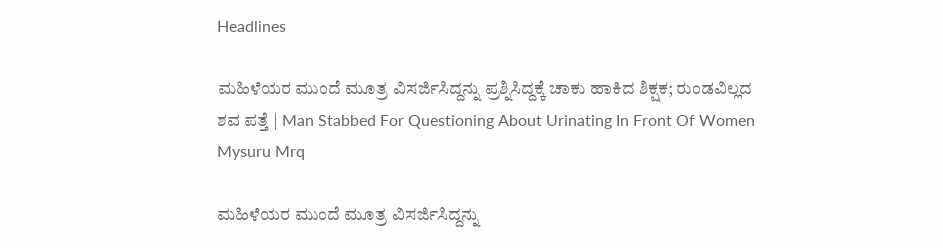Headlines

ಮಹಿಳೆಯರ ಮುಂದೆ ಮೂತ್ರ ವಿಸರ್ಜಿಸಿದ್ದನ್ನು ಪ್ರಶ್ನಿಸಿದ್ದಕ್ಕೆ ಚಾಕು ಹಾಕಿದ ಶಿಕ್ಷಕ; ರುಂಡವಿಲ್ಲದ ಶವ ಪತ್ತೆ | Man Stabbed For Questioning About Urinating In Front Of Women Mysuru Mrq

ಮಹಿಳೆಯರ ಮುಂದೆ ಮೂತ್ರ ವಿಸರ್ಜಿಸಿದ್ದನ್ನು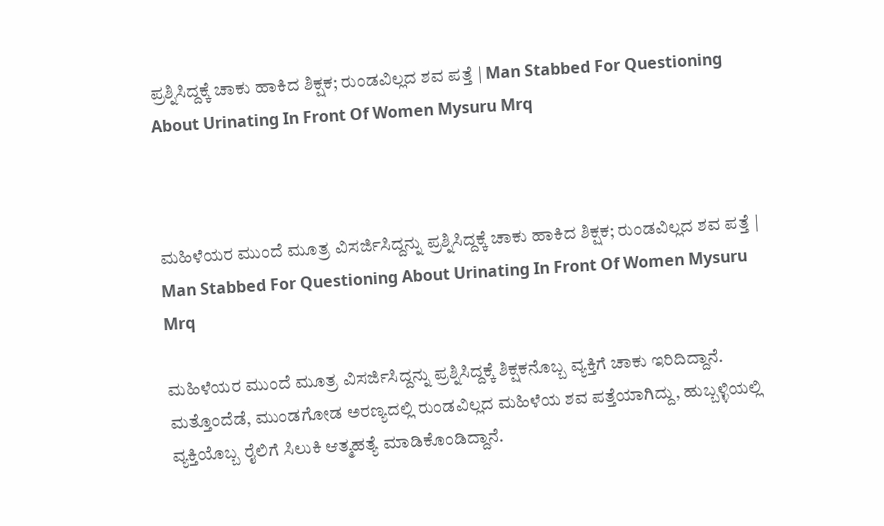ಪ್ರಶ್ನಿಸಿದ್ದಕ್ಕೆ ಚಾಕು ಹಾಕಿದ ಶಿಕ್ಷಕ; ರುಂಡವಿಲ್ಲದ ಶವ ಪತ್ತೆ | Man Stabbed For Questioning About Urinating In Front Of Women Mysuru Mrq



ಮಹಿಳೆಯರ ಮುಂದೆ ಮೂತ್ರ ವಿಸರ್ಜಿಸಿದ್ದನ್ನು ಪ್ರಶ್ನಿಸಿದ್ದಕ್ಕೆ ಚಾಕು ಹಾಕಿದ ಶಿಕ್ಷಕ; ರುಂಡವಿಲ್ಲದ ಶವ ಪತ್ತೆ | Man Stabbed For Questioning About Urinating In Front Of Women Mysuru Mrq

ಮಹಿಳೆಯರ ಮುಂದೆ ಮೂತ್ರ ವಿಸರ್ಜಿಸಿದ್ದನ್ನು ಪ್ರಶ್ನಿಸಿದ್ದಕ್ಕೆ ಶಿಕ್ಷಕನೊಬ್ಬ ವ್ಯಕ್ತಿಗೆ ಚಾಕು ಇರಿದಿದ್ದಾನೆ. ಮತ್ತೊಂದೆಡೆ, ಮುಂಡಗೋಡ ಅರಣ್ಯದಲ್ಲಿ ರುಂಡವಿಲ್ಲದ ಮಹಿಳೆಯ ಶವ ಪತ್ತೆಯಾಗಿದ್ದು, ಹುಬ್ಬಳ್ಳಿಯಲ್ಲಿ ವ್ಯಕ್ತಿಯೊಬ್ಬ ರೈಲಿಗೆ ಸಿಲುಕಿ ಆತ್ಮಹತ್ಯೆ ಮಾಡಿಕೊಂಡಿದ್ದಾನೆ.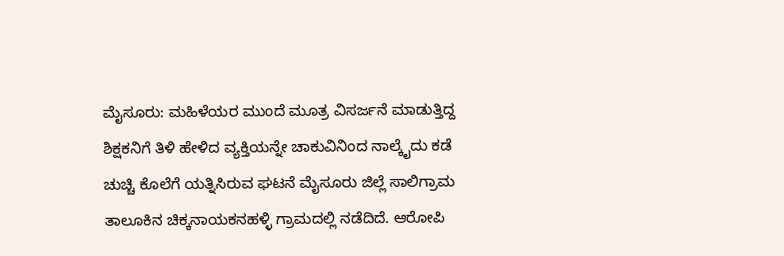ಮೈಸೂರು: ಮಹಿಳೆಯರ ಮುಂದೆ ಮೂತ್ರ ವಿಸರ್ಜನೆ ಮಾಡುತ್ತಿದ್ದ ಶಿಕ್ಷಕನಿಗೆ ತಿಳಿ ಹೇಳಿದ ವ್ಯಕ್ತಿಯನ್ನೇ ಚಾಕುವಿನಿಂದ ನಾಲ್ಕೈದು ಕಡೆ ಚುಚ್ಚಿ ಕೊಲೆಗೆ ಯತ್ನಿಸಿರುವ ಘಟನೆ ಮೈಸೂರು ಜಿಲ್ಲೆ ಸಾಲಿಗ್ರಾಮ ತಾಲೂಕಿನ ಚಿಕ್ಕನಾಯಕನಹಳ್ಳಿ ಗ್ರಾಮದಲ್ಲಿ ನಡೆದಿದೆ. ಆರೋಪಿ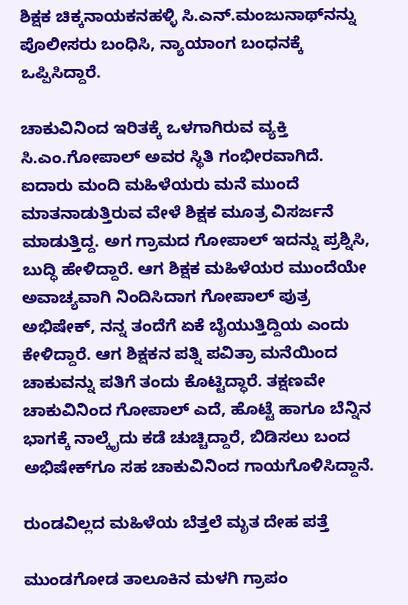ಶಿಕ್ಷಕ ಚಿಕ್ಕನಾಯಕನಹಳ್ಳಿ ಸಿ.ಎನ್.ಮಂಜುನಾಥ್‌ನನ್ನು ಪೊಲೀಸರು ಬಂಧಿಸಿ, ನ್ಯಾಯಾಂಗ ಬಂಧನಕ್ಕೆ ಒಪ್ಪಿಸಿದ್ದಾರೆ.

ಚಾಕುವಿನಿಂದ ಇರಿತಕ್ಕೆ ಒಳಗಾಗಿರುವ ವ್ಯಕ್ತಿ ಸಿ.ಎಂ.ಗೋಪಾಲ್ ಅವರ ಸ್ಥಿತಿ ಗಂಭೀರವಾಗಿದೆ. ಐದಾರು ಮಂದಿ ಮಹಿಳೆಯರು ಮನೆ ಮುಂದೆ ಮಾತನಾಡುತ್ತಿರುವ ವೇಳೆ ಶಿಕ್ಷಕ ಮೂತ್ರ ವಿಸರ್ಜನೆ ಮಾಡುತ್ತಿದ್ದ. ಅಗ ಗ್ರಾಮದ ಗೋಪಾಲ್ ಇದನ್ನು ಪ್ರಶ್ನಿಸಿ, ಬುದ್ಧಿ ಹೇಳಿದ್ದಾರೆ. ಆಗ ಶಿಕ್ಷಕ ಮಹಿಳೆಯರ ಮುಂದೆಯೇ ಅವಾಚ್ಯವಾಗಿ ನಿಂದಿಸಿದಾಗ ಗೋಪಾಲ್ ಪುತ್ರ ಅಭಿಷೇಕ್, ನನ್ನ ತಂದೆಗೆ ಏಕೆ ಬೈಯುತ್ತಿದ್ದಿಯ ಎಂದು ಕೇಳಿದ್ದಾರೆ. ಆಗ ಶಿಕ್ಷಕನ ಪತ್ನಿ ಪವಿತ್ರಾ ಮನೆಯಿಂದ ಚಾಕುವನ್ನು ಪತಿಗೆ ತಂದು ಕೊಟ್ಟಿದ್ಧಾರೆ. ತಕ್ಷಣವೇ ಚಾಕುವಿನಿಂದ ಗೋಪಾಲ್ ಎದೆ, ಹೊಟ್ಟೆ ಹಾಗೂ ಬೆನ್ನಿನ ಭಾಗಕ್ಕೆ ನಾಲ್ಕೈದು ಕಡೆ ಚುಚ್ಚಿದ್ದಾರೆ, ಬಿಡಿಸಲು ಬಂದ ಅಭಿಷೇಕ್‌ಗೂ ಸಹ ಚಾಕುವಿನಿಂದ ಗಾಯಗೊಳಿಸಿದ್ದಾನೆ.

ರುಂಡವಿಲ್ಲದ ಮಹಿಳೆಯ ಬೆತ್ತಲೆ ಮೃತ ದೇಹ ಪತ್ತೆ

ಮುಂಡಗೋಡ ತಾಲೂಕಿನ ಮಳಗಿ ಗ್ರಾಪಂ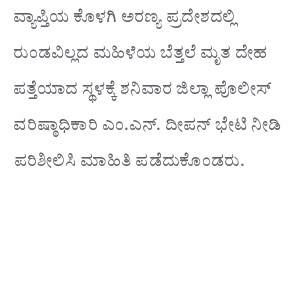ವ್ಯಾಪ್ತಿಯ ಕೊಳಗಿ ಅರಣ್ಯ ಪ್ರದೇಶದಲ್ಲಿ ರುಂಡವಿಲ್ಲದ ಮಹಿಳೆಯ ಬೆತ್ತಲೆ ಮೃತ ದೇಹ ಪತ್ತೆಯಾದ ಸ್ಥಳಕ್ಕೆ ಶನಿವಾರ ಜಿಲ್ಲಾ ಪೊಲೀಸ್‌ ವರಿಷ್ಠಾಧಿಕಾರಿ ಎಂ.ಎನ್. ದೀಪನ್ ಭೇಟಿ ನೀಡಿ ಪರಿಶೀಲಿಸಿ ಮಾಹಿತಿ ಪಡೆದುಕೊಂಡರು.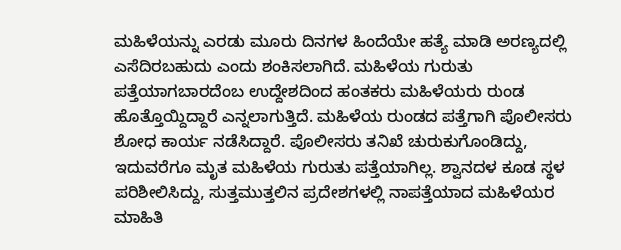ಮಹಿಳೆಯನ್ನು ಎರಡು ಮೂರು ದಿನಗಳ ಹಿಂದೆಯೇ ಹತ್ಯೆ ಮಾಡಿ ಅರಣ್ಯದಲ್ಲಿ ಎಸೆದಿರಬಹುದು ಎಂದು ಶಂಕಿಸಲಾಗಿದೆ. ಮಹಿಳೆಯ ಗುರುತು ಪತ್ತೆಯಾಗಬಾರದೆಂಬ ಉದ್ದೇಶದಿಂದ ಹಂತಕರು ಮಹಿಳೆಯರು ರುಂಡ ಹೊತ್ತೊಯ್ದಿದ್ದಾರೆ ಎನ್ನಲಾಗುತ್ತಿದೆ. ಮಹಿಳೆಯ ರುಂಡದ ಪತ್ತೆಗಾಗಿ ಪೊಲೀಸರು ಶೋಧ ಕಾರ್ಯ ನಡೆಸಿದ್ದಾರೆ. ಪೊಲೀಸರು ತನಿಖೆ ಚುರುಕುಗೊಂಡಿದ್ದು, ಇದುವರೆಗೂ ಮೃತ ಮಹಿಳೆಯ ಗುರುತು ಪತ್ತೆಯಾಗಿಲ್ಲ. ಶ್ವಾನದಳ ಕೂಡ ಸ್ಥಳ ಪರಿಶೀಲಿಸಿದ್ದು, ಸುತ್ತಮುತ್ತಲಿನ ಪ್ರದೇಶಗಳಲ್ಲಿ ನಾಪತ್ತೆಯಾದ ಮಹಿಳೆಯರ ಮಾಹಿತಿ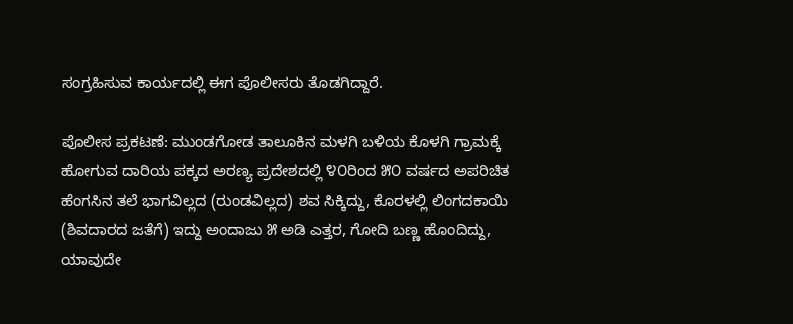ಸಂಗ್ರಹಿಸುವ ಕಾರ್ಯದಲ್ಲಿ ಈಗ ಪೊಲೀಸರು ತೊಡಗಿದ್ದಾರೆ.

ಪೊಲೀಸ ಪ್ರಕಟಣೆ: ಮುಂಡಗೋಡ ತಾಲೂಕಿನ ಮಳಗಿ ಬಳಿಯ ಕೊಳಗಿ ಗ್ರಾಮಕ್ಕೆ ಹೋಗುವ ದಾರಿಯ ಪಕ್ಕದ ಅರಣ್ಯ ಪ್ರದೇಶದಲ್ಲಿ ೪೦ರಿಂದ ೫೦ ವರ್ಷದ ಅಪರಿಚಿತ ಹೆಂಗಸಿನ ತಲೆ ಭಾಗವಿಲ್ಲದ (ರುಂಡವಿಲ್ಲದ) ಶವ ಸಿಕ್ಕಿದ್ದು, ಕೊರಳಲ್ಲಿ ಲಿಂಗದಕಾಯಿ (ಶಿವದಾರದ ಜತೆಗೆ) ಇದ್ದು ಅಂದಾಜು ೫ ಅಡಿ ಎತ್ತರ, ಗೋದಿ ಬಣ್ಣ ಹೊಂದಿದ್ದು, ಯಾವುದೇ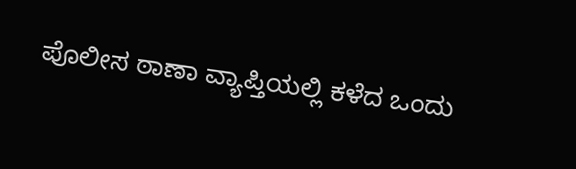ಪೊಲೀಸ ಠಾಣಾ ವ್ಯಾಪ್ತಿಯಲ್ಲಿ ಕಳೆದ ಒಂದು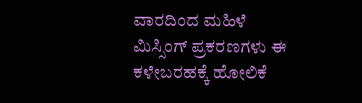ವಾರದಿಂದ ಮಹಿಳೆ ಮಿಸ್ಸಿಂಗ್ ಪ್ರಕರಣಗಳು ಈ ಕಳೇಬರಹಕ್ಕೆ ಹೋಲಿಕೆ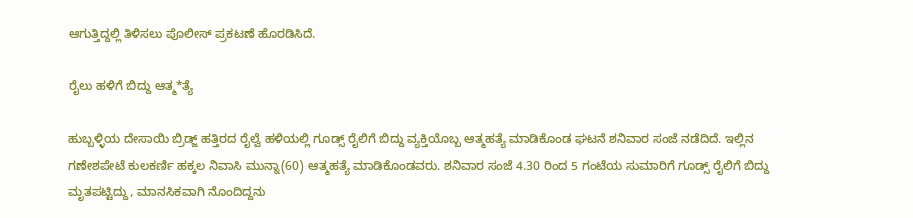ಆಗುತ್ತಿದ್ದಲ್ಲಿ ತಿಳಿಸಲು ಪೊಲೀಸ್‌ ಪ್ರಕಟಣೆ ಹೊರಡಿಸಿದೆ.

ರೈಲು ಹಳಿಗೆ ಬಿದ್ದು ಆತ್ಮ*ತ್ಯೆ

ಹುಬ್ಬಳ್ಳಿಯ ದೇಸಾಯಿ ಬ್ರಿಡ್ಜ್ ಹತ್ತಿರದ ರೈಲ್ವೆ ಹಳಿಯಲ್ಲಿ ಗೂಡ್ಸ್ ರೈಲಿಗೆ ಬಿದ್ದು ವ್ಯಕ್ತಿಯೊಬ್ಬ ಆತ್ಮಹತ್ಯೆ ಮಾಡಿಕೊಂಡ ಘಟನೆ ಶನಿವಾರ ಸಂಜೆ ನಡೆದಿದೆ. ಇಲ್ಲಿನ ಗಣೇಶಪೇಟೆ ಕುಲಕರ್ಣಿ ಹಕ್ಕಲ ನಿವಾಸಿ ಮುನ್ನಾ(60) ಆತ್ಮಹತ್ಯೆ ಮಾಡಿಕೊಂಡವರು. ಶನಿವಾರ ಸಂಜೆ 4.30 ರಿಂದ 5 ಗಂಟೆಯ ಸುಮಾರಿಗೆ ಗೂಡ್ಸ್ ರೈಲಿಗೆ ಬಿದ್ದು ಮೃತಪಟ್ಟಿದ್ದು, ಮಾನಸಿಕವಾಗಿ ನೊಂದಿದ್ದನು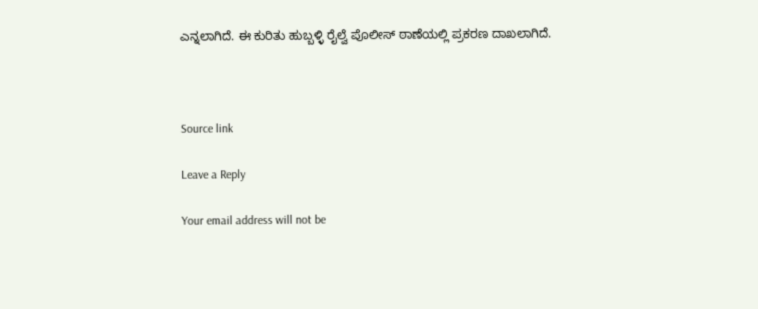ಎನ್ನಲಾಗಿದೆ. ಈ ಕುರಿತು ಹುಬ್ಬಳ್ಳಿ ರೈಲ್ವೆ ಪೊಲೀಸ್ ಠಾಣೆಯಲ್ಲಿ ಪ್ರಕರಣ ದಾಖಲಾಗಿದೆ.



Source link

Leave a Reply

Your email address will not be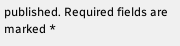published. Required fields are marked *